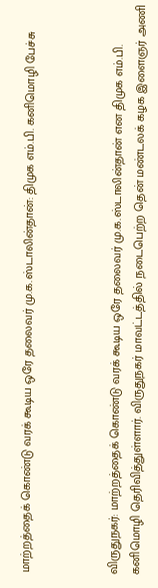மாற்றத்தைக் கொண்டு வரக் கூடிய ஒரே தலைவர் மு.க.ஸ்டாலின்தான்: திமுக எம்.பி. கனிமொழி பேச்சு



விருதுநகர்: மாற்றத்தைக் கொண்டு வரக் கூடிய ஒரே தலைவர் மு.க.ஸ்டாலின்தான் என திமுக எம்.பி. கனிமொழி தெரிவித்துள்ளார். விருதுநகர் மாவட்டத்தில் நடைபெற்ற தென் மண்டலக் கழக இளைஞர் அணி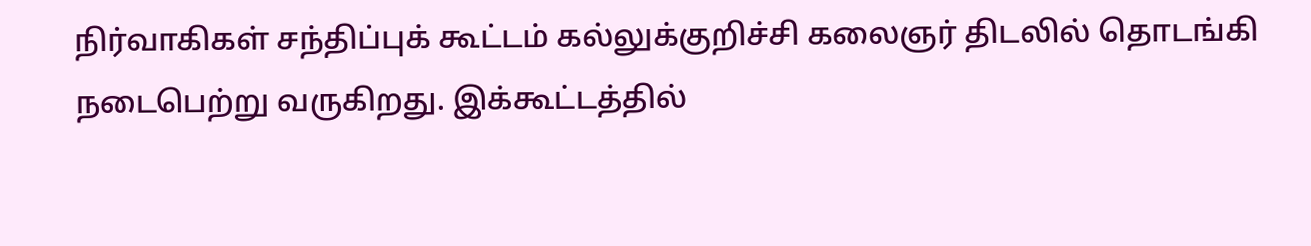நிர்வாகிகள் சந்திப்புக் கூட்டம் கல்லுக்குறிச்சி கலைஞர் திடலில் தொடங்கி நடைபெற்று வருகிறது. இக்கூட்டத்தில்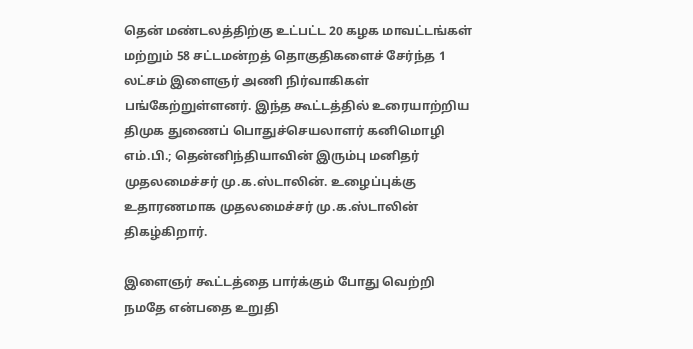தென் மண்டலத்திற்கு உட்பட்ட 20 கழக மாவட்டங்கள் மற்றும் 58 சட்டமன்றத் தொகுதிகளைச் சேர்ந்த 1 லட்சம் இளைஞர் அணி நிர்வாகிகள் பங்கேற்றுள்ளனர். இந்த கூட்டத்தில் உரையாற்றிய திமுக துணைப் பொதுச்செயலாளர் கனிமொழி எம்.பி.; தென்னிந்தியாவின் இரும்பு மனிதர் முதலமைச்சர் மு.க.ஸ்டாலின். உழைப்புக்கு உதாரணமாக முதலமைச்சர் மு.க.ஸ்டாலின் திகழ்கிறார்.

இளைஞர் கூட்டத்தை பார்க்கும் போது வெற்றி நமதே என்பதை உறுதி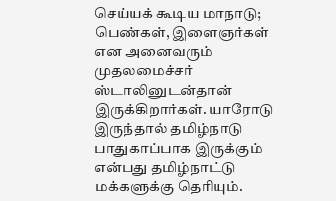செய்யக் கூடிய மாநாடு; பெண்கள், இளைஞர்கள் என அனைவரும் முதலமைச்சர் ஸ்டாலினுடன்தான் இருக்கிறார்கள். யாரோடு இருந்தால் தமிழ்நாடு பாதுகாப்பாக இருக்கும் என்பது தமிழ்நாட்டு மக்களுக்கு தெரியும்.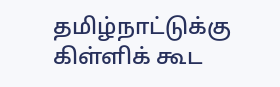தமிழ்நாட்டுக்கு கிள்ளிக் கூட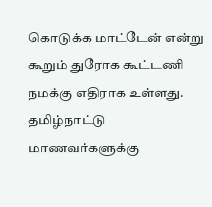கொடுக்க மாட்டேன் என்று கூறும் துரோக கூட்டணி நமக்கு எதிராக உள்ளது. தமிழ்நாட்டு மாணவர்களுக்கு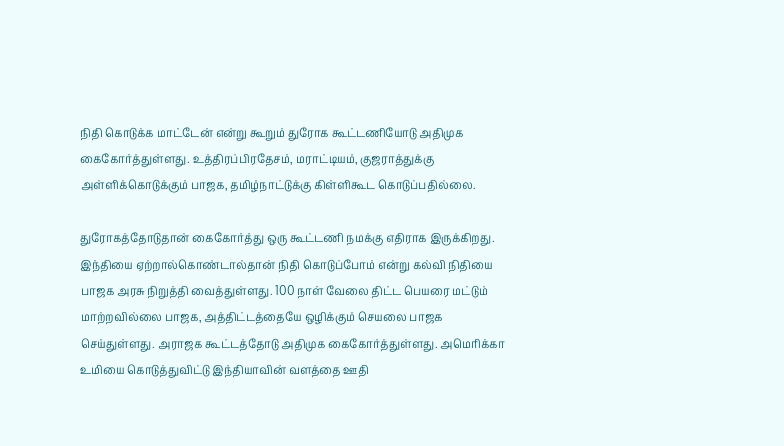நிதி கொடுக்க மாட்டேன் என்று கூறும் துரோக கூட்டணியோடு அதிமுக கைகோர்த்துள்ளது. உத்திரப்பிரதேசம், மராட்டியம், குஜராத்துக்கு அள்ளிக்கொடுக்கும் பாஜக, தமிழ்நாட்டுக்கு கிள்ளிகூட கொடுப்பதில்லை.

துரோகத்தோடுதான் கைகோர்த்து ஒரு கூட்டணி நமக்கு எதிராக இருக்கிறது. இந்தியை ஏற்றால்கொண்டால்தான் நிதி கொடுப்போம் என்று கல்வி நிதியை பாஜக அரசு நிறுத்தி வைத்துள்ளது. 100 நாள் வேலை திட்ட பெயரை மட்டும் மாற்றவில்லை பாஜக, அத்திட்டத்தையே ஒழிக்கும் செயலை பாஜக செய்துள்ளது. அராஜக கூட்டத்தோடு அதிமுக கைகோர்த்துள்ளது. அமெரிக்கா உமியை கொடுத்துவிட்டு இந்தியாவின் வளத்தை ஊதி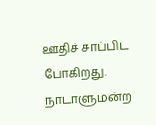ஊதிச் சாப்பிட போகிறது. நாடாளுமன்ற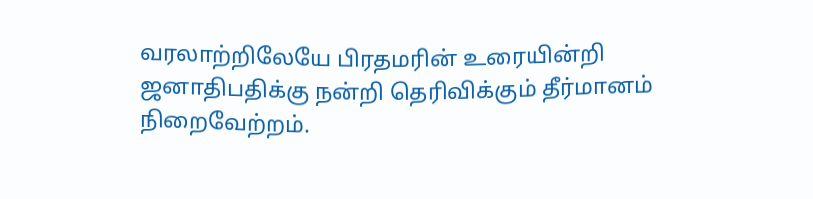வரலாற்றிலேயே பிரதமரின் உரையின்றி ஜனாதிபதிக்கு நன்றி தெரிவிக்கும் தீர்மானம் நிறைவேற்றம்.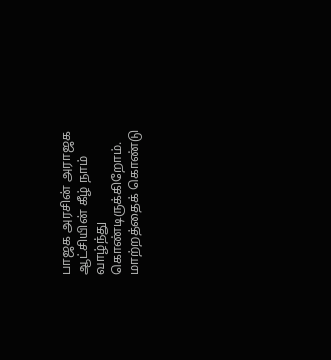பாஜக அரசின் அராஜக ஆட்சியின் கீழ் நாம் வாழ்ந்து கொண்டிருக்கிறோம். மாற்றத்தைக் கொண்டு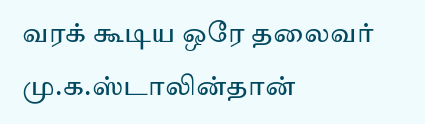வரக் கூடிய ஒரே தலைவர் மு.க.ஸ்டாலின்தான்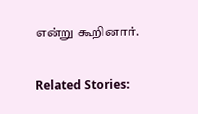என்று கூறினார்.

Related Stories: